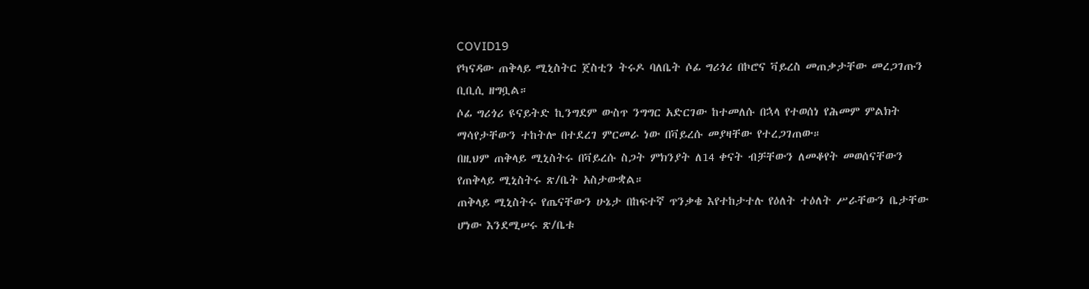COVID19
የካናዳው ጠቅላይ ሚኒስትር ጀስቲን ትሩዶ ባለቤት ሶፊ ግሪጎሪ በኮሮና ቫይረስ መጠቃታቸው መረጋገጡን ቢቢሲ ዘግቧል።
ሶፊ ግሪጎሪ ዩናይትድ ኪንግደም ውስጥ ንግግር አድርገው ከተመለሱ በኋላ የተወሰነ የሕመም ምልክት ማሳየታቸውን ተከትሎ በተደረገ ምርመራ ነው በቫይረሱ መያዛቸው የተረጋገጠው።
በዚህም ጠቅላይ ሚኒስትሩ በቫይረሱ ስጋት ምክንያት ለ14 ቀናት ብቻቸውን ለመቆየት መወሰናቸውን የጠቅላይ ሚኒስትሩ ጽ/ቤት አስታውቋል።
ጠቅላይ ሚኒስትሩ የጤናቸውን ሁኔታ በከፍተኛ ጥንቃቄ እየተከታተሉ የዕለት ተዕለት ሥራቸውን ቤታቸው ሆነው እንደሚሠሩ ጽ/ቤቱ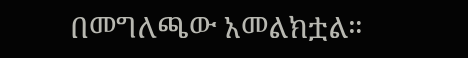በመግለጫው አመልክቷል።